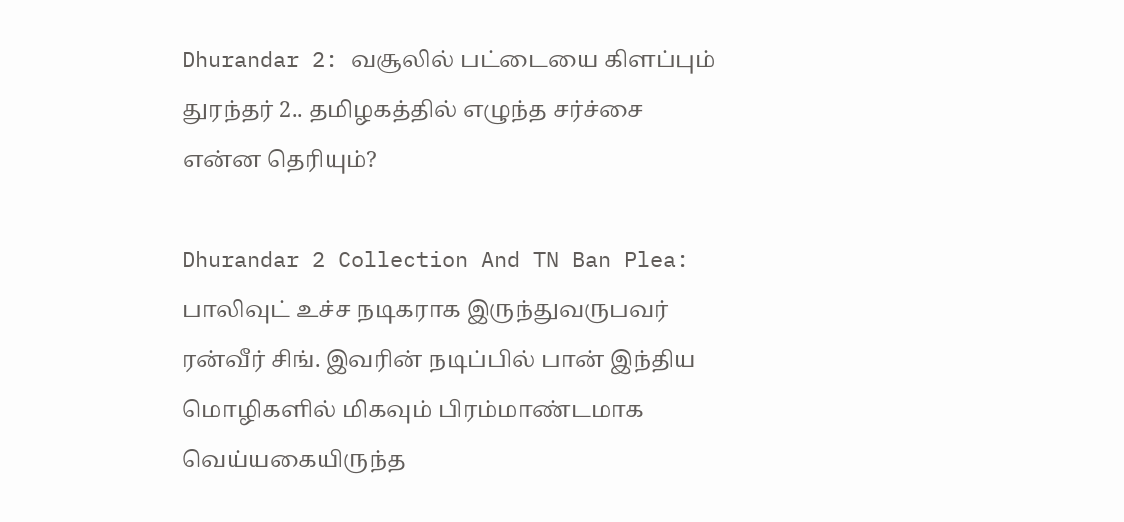Dhurandar 2: வசூலில் பட்டையை கிளப்பும் துரந்தர் 2.. தமிழகத்தில் எழுந்த சர்ச்சை என்ன தெரியும்?

Dhurandar 2 Collection And TN Ban Plea: பாலிவுட் உச்ச நடிகராக இருந்துவருபவர் ரன்வீர் சிங். இவரின் நடிப்பில் பான் இந்திய மொழிகளில் மிகவும் பிரம்மாண்டமாக வெய்யகையிருந்த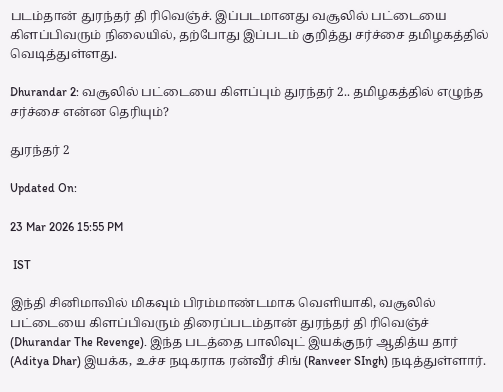படம்தான் துரந்தர் தி ரிவெஞ்ச். இப்படமானது வசூலில் பட்டையை கிளப்பிவரும் நிலையில், தற்போது இப்படம் குறித்து சர்ச்சை தமிழகத்தில் வெடித்துள்ளது.

Dhurandar 2: வசூலில் பட்டையை கிளப்பும் துரந்தர் 2.. தமிழகத்தில் எழுந்த சர்ச்சை என்ன தெரியும்?

துரந்தர் 2

Updated On:

23 Mar 2026 15:55 PM

 IST

இந்தி சினிமாவில் மிகவும் பிரம்மாண்டமாக வெளியாகி, வசூலில் பட்டையை கிளப்பிவரும் திரைப்படம்தான் துரந்தர் தி ரிவெஞ்ச் (Dhurandar The Revenge). இந்த படத்தை பாலிவுட் இயக்குநர் ஆதித்ய தார் (Aditya Dhar) இயக்க, உச்ச நடிகராக ரன்வீர் சிங் (Ranveer SIngh) நடித்துள்ளார்.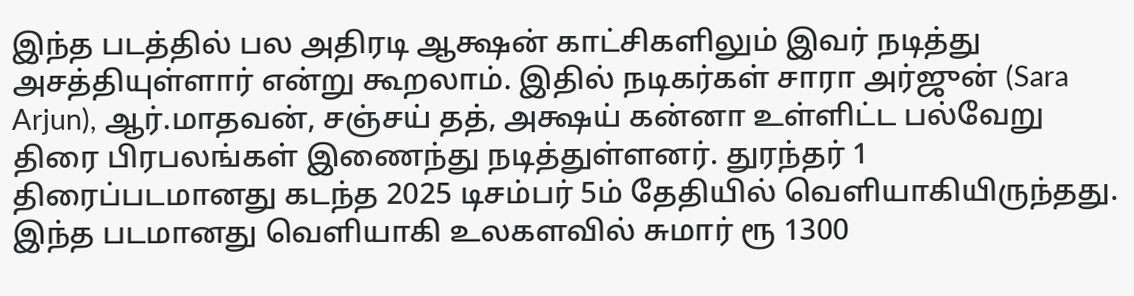இந்த படத்தில் பல அதிரடி ஆக்ஷன் காட்சிகளிலும் இவர் நடித்து அசத்தியுள்ளார் என்று கூறலாம். இதில் நடிகர்கள் சாரா அர்ஜுன் (Sara Arjun), ஆர்.மாதவன், சஞ்சய் தத், அக்ஷய் கன்னா உள்ளிட்ட பல்வேறு திரை பிரபலங்கள் இணைந்து நடித்துள்ளனர். துரந்தர் 1 திரைப்படமானது கடந்த 2025 டிசம்பர் 5ம் தேதியில் வெளியாகியிருந்தது. இந்த படமானது வெளியாகி உலகளவில் சுமார் ரூ 1300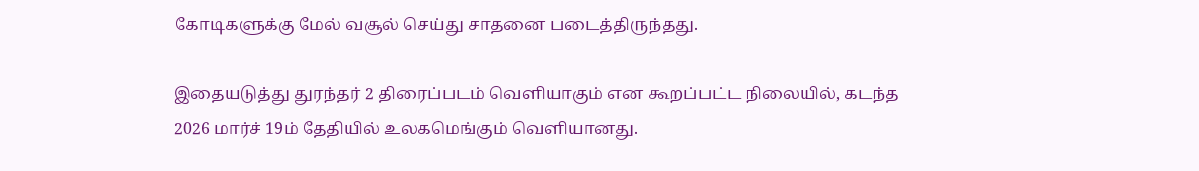கோடிகளுக்கு மேல் வசூல் செய்து சாதனை படைத்திருந்தது.

இதையடுத்து துரந்தர் 2 திரைப்படம் வெளியாகும் என கூறப்பட்ட நிலையில், கடந்த 2026 மார்ச் 19ம் தேதியில் உலகமெங்கும் வெளியானது.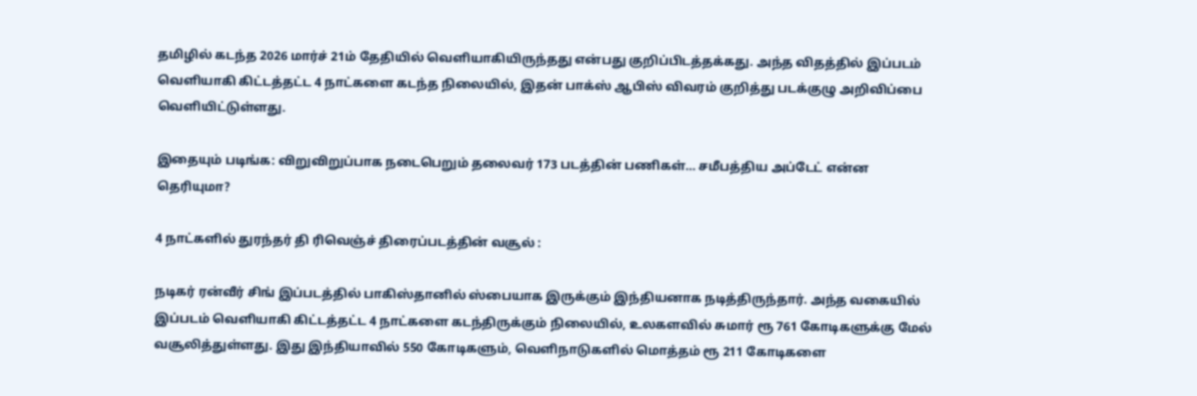தமிழில் கடந்த 2026 மார்ச் 21ம் தேதியில் வெளியாகியிருந்தது என்பது குறிப்பிடத்தக்கது. அந்த விதத்தில் இப்படம் வெளியாகி கிட்டத்தட்ட 4 நாட்களை கடந்த நிலையில், இதன் பாக்ஸ் ஆபிஸ் விவரம் குறித்து படக்குழு அறிவிப்பை வெளியிட்டுள்ளது.

இதையும் படிங்க: விறுவிறுப்பாக நடைபெறும் தலைவர் 173 படத்தின் பணிகள்… சமீபத்திய அப்டேட் என்ன தெரியுமா?

4 நாட்களில் துரந்தர் தி ரிவெஞ்ச் திரைப்படத்தின் வசூல் :

நடிகர் ரன்வீர் சிங் இப்படத்தில் பாகிஸ்தானில் ஸ்பையாக இருக்கும் இந்தியனாக நடித்திருந்தார். அந்த வகையில் இப்படம் வெளியாகி கிட்டத்தட்ட 4 நாட்களை கடந்திருக்கும் நிலையில், உலகளவில் சுமார் ரூ 761 கோடிகளுக்கு மேல் வசூலித்துள்ளது. இது இந்தியாவில் 550 கோடிகளும், வெளிநாடுகளில் மொத்தம் ரூ 211 கோடிகளை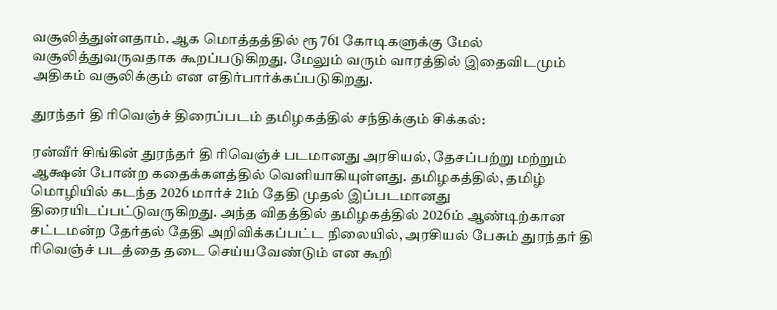வசூலித்துள்ளதாம். ஆக மொத்தத்தில் ரூ 761 கோடிகளுக்கு மேல் வசூலித்துவருவதாக கூறப்படுகிறது. மேலும் வரும் வாரத்தில் இதைவிடமும் அதிகம் வசூலிக்கும் என எதிர்பார்க்கப்படுகிறது.

துரந்தர் தி ரிவெஞ்ச் திரைப்படம் தமிழகத்தில் சந்திக்கும் சிக்கல்:

ரன்வீர் சிங்கின் துரந்தர் தி ரிவெஞ்ச் படமானது அரசியல், தேசப்பற்று மற்றும் ஆக்ஷன் போன்ற கதைக்களத்தில் வெளியாகியுள்ளது. தமிழகத்தில், தமிழ் மொழியில் கடந்த 2026 மார்ச் 21ம் தேதி முதல் இப்படமானது திரையிடப்பட்டுவருகிறது. அந்த விதத்தில் தமிழகத்தில் 2026ம் ஆண்டிற்கான சட்டமன்ற தேர்தல் தேதி அறிவிக்கப்பட்ட நிலையில், அரசியல் பேசும் துரந்தர் தி ரிவெஞ்ச் படத்தை தடை செய்யவேண்டும் என கூறி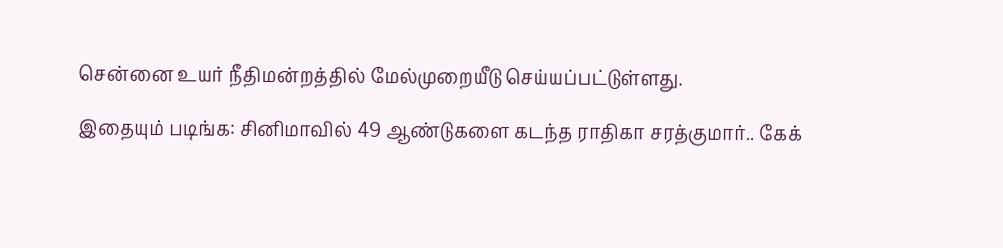சென்னை உயர் நீதிமன்றத்தில் மேல்முறையீடு செய்யப்பட்டுள்ளது.

இதையும் படிங்க: சினிமாவில் 49 ஆண்டுகளை கடந்த ராதிகா சரத்குமார்.. கேக்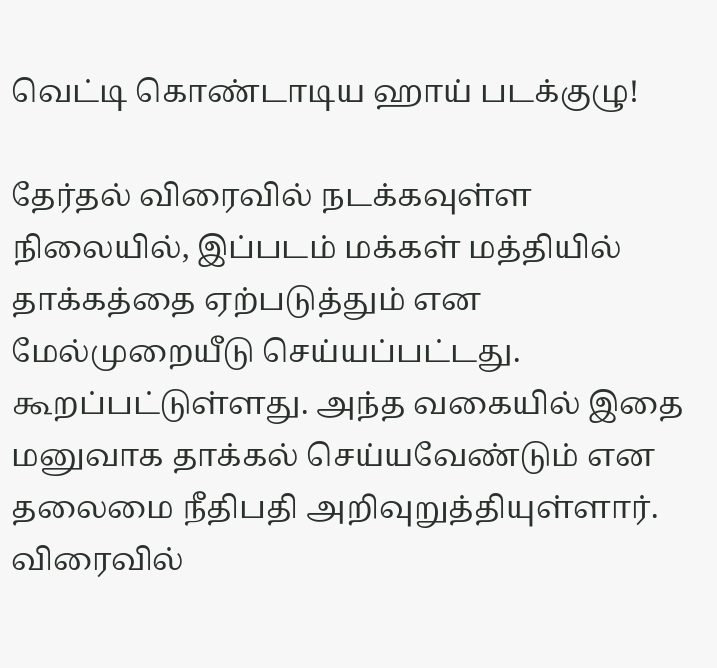வெட்டி கொண்டாடிய ஹாய் படக்குழு!

தேர்தல் விரைவில் நடக்கவுள்ள நிலையில், இப்படம் மக்கள் மத்தியில் தாக்கத்தை ஏற்படுத்தும் என மேல்முறையீடு செய்யப்பட்டது. கூறப்பட்டுள்ளது. அந்த வகையில் இதை மனுவாக தாக்கல் செய்யவேண்டும் என தலைமை நீதிபதி அறிவுறுத்தியுள்ளார். விரைவில்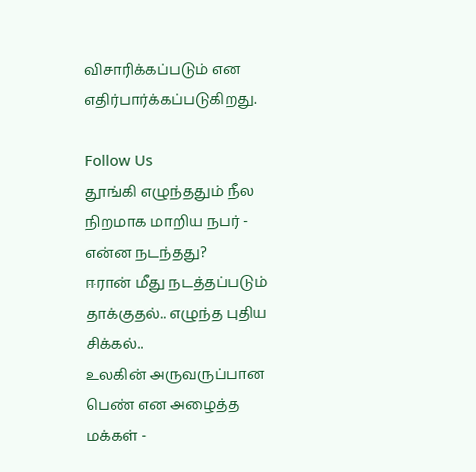விசாரிக்கப்படும் என எதிர்பார்க்கப்படுகிறது.

Follow Us
தூங்கி எழுந்ததும் நீல நிறமாக மாறிய நபர் - என்ன நடந்தது?
ஈரான் மீது நடத்தப்படும் தாக்குதல்.. எழுந்த புதிய சிக்கல்..
உலகின் அருவருப்பான பெண் என அழைத்த மக்கள் -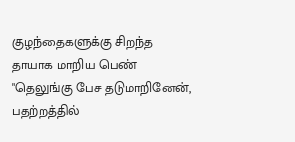குழந்தைகளுக்கு சிறந்த தாயாக மாறிய பெண்
"தெலுங்கு பேச தடுமாறினேன், பதற்றத்தில்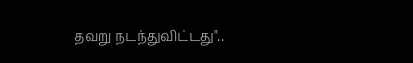தவறு நடந்துவிட்டது"..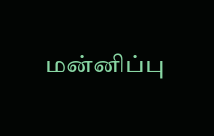மன்னிப்பு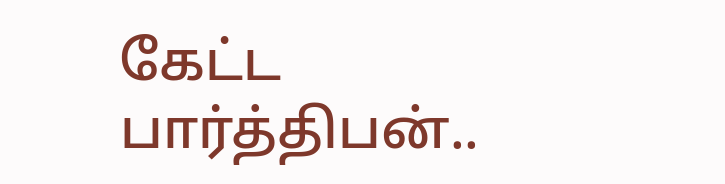கேட்ட பார்த்திபன்..